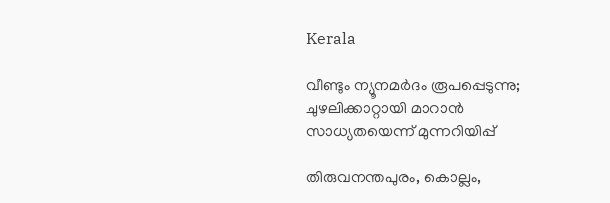Kerala

വീണ്ടും ന്യൂനമർദം രൂപപ്പെടുന്നു; ചുഴലിക്കാറ്റായി മാറാന്‍ സാധ്യതയെന്ന് മുന്നറിയിപ്പ്

തിരുവനന്തപുരം, കൊല്ലം,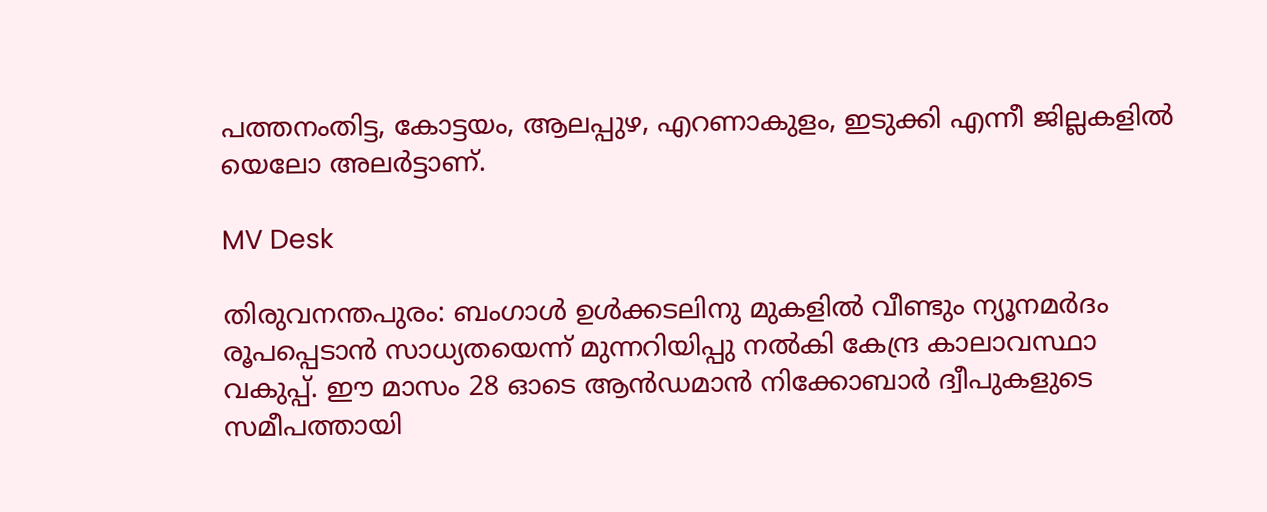പത്തനംതിട്ട, കോട്ടയം, ആലപ്പുഴ, എറണാകുളം, ഇടുക്കി എന്നീ ജില്ലകളിൽ യെലോ അലർട്ടാണ്.

MV Desk

തിരുവനന്തപുരം: ബംഗാൾ ഉൾക്കടലിനു മുകളിൽ വീണ്ടും ന്യൂനമർദം രൂപപ്പെടാന്‍ സാധ്യതയെന്ന് മുന്നറിയിപ്പു നൽകി കേന്ദ്ര കാലാവസ്ഥാ വകുപ്പ്. ഈ മാസം 28 ഓടെ ആൻഡമാൻ നിക്കോബാർ ദ്വീപുകളുടെ സമീപത്തായി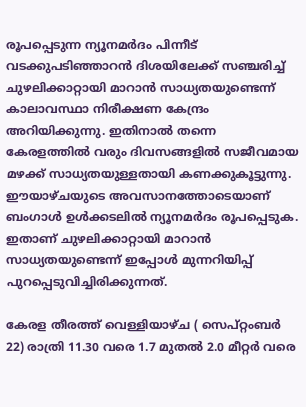രൂപപ്പെടുന്ന ന്യൂനമർദം പിന്നീട് വടക്കുപടിഞ്ഞാറന്‍ ദിശയിലേക്ക് സഞ്ചരിച്ച് ചുഴലിക്കാറ്റായി മാറാന്‍ സാധ്യതയുണ്ടെന്ന് കാലാവസ്ഥാ നിരീക്ഷണ കേന്ദ്രം അറിയിക്കുന്നു. ഇതിനാൽ തന്നെ കേരളത്തിൽ വരും ദിവസങ്ങളിൽ സജീവമായ മഴക്ക്‌ സാധ്യതയുള്ളതായി കണക്കുകൂട്ടുന്നു. ഈയാഴ്ചയുടെ അവസാനത്തോടെയാണ് ബംഗാൾ ഉൾക്കടലിൽ ന്യൂനമർദം രൂപപ്പെടുക. ഇതാണ് ചുഴലിക്കാറ്റായി മാറാൻ സാധ്യതയുണ്ടെന്ന് ഇപ്പോൾ മുന്നറിയിപ്പ് പുറപ്പെടുവിച്ചിരിക്കുന്നത്.

കേരള തീരത്ത് വെള്ളിയാഴ്ച ( സെപ്റ്റംബർ 22) രാത്രി 11.30 വരെ 1.7 മുതൽ 2.0 മീറ്റർ വരെ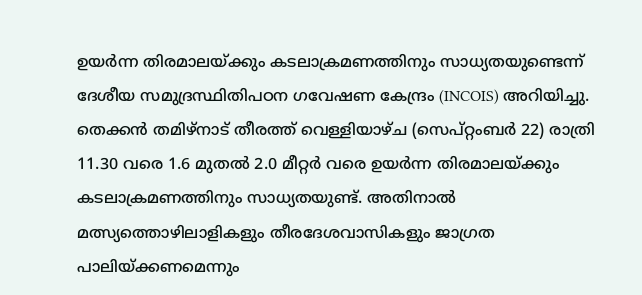ഉയർന്ന തിരമാലയ്ക്കും കടലാക്രമണത്തിനും സാധ്യതയുണ്ടെന്ന് ദേശീയ സമുദ്രസ്ഥിതിപഠന ഗവേഷണ കേന്ദ്രം (INCOIS) അറിയിച്ചു. തെക്കൻ തമിഴ്നാട് തീരത്ത് വെള്ളിയാഴ്ച (സെപ്റ്റംബർ 22) രാത്രി 11.30 വരെ 1.6 മുതൽ 2.0 മീറ്റർ വരെ ഉയർന്ന തിരമാലയ്ക്കും കടലാക്രമണത്തിനും സാധ്യതയുണ്ട്. അതിനാൽ‌ മത്സ്യത്തൊഴിലാളികളും തീരദേശവാസികളും ജാഗ്രത പാലിയ്ക്കണമെന്നും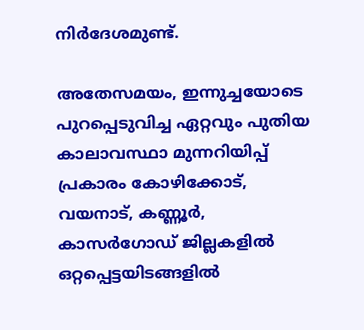നിർദേശമുണ്ട്.

അതേസമയം, ഇന്നുച്ചയോടെ പുറപ്പെടുവിച്ച ഏറ്റവും പുതിയ കാലാവസ്ഥാ മുന്നറിയിപ്പ് പ്രകാരം കോഴിക്കോട്, വയനാട്, കണ്ണൂർ, കാസർഗോഡ് ജില്ലകളിൽ ഒറ്റപ്പെട്ടയിടങ്ങളിൽ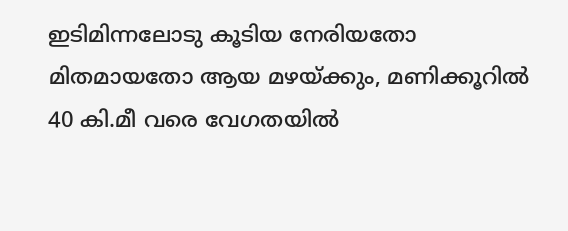ഇടിമിന്നലോടു കൂടിയ നേരിയതോ മിതമായതോ ആയ മഴയ്ക്കും, മണിക്കൂറിൽ 40 കി.മീ വരെ വേഗതയിൽ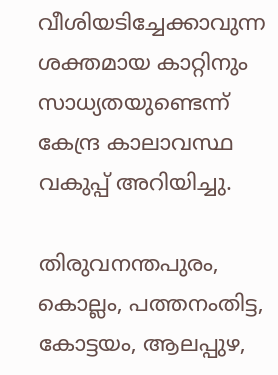വീശിയടിച്ചേക്കാവുന്ന ശക്തമായ കാറ്റിനും സാധ്യതയുണ്ടെന്ന് കേന്ദ്ര കാലാവസ്ഥ വകുപ്പ് അറിയിച്ചു.

തിരുവനന്തപുരം, കൊല്ലം, പത്തനംതിട്ട, കോട്ടയം, ആലപ്പുഴ,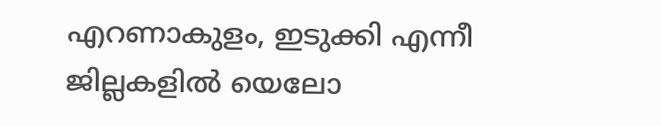എറണാകുളം, ഇടുക്കി എന്നീ ജില്ലകളിൽ യെലോ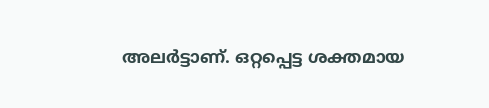അലർട്ടാണ്. ഒറ്റപ്പെട്ട ശക്തമായ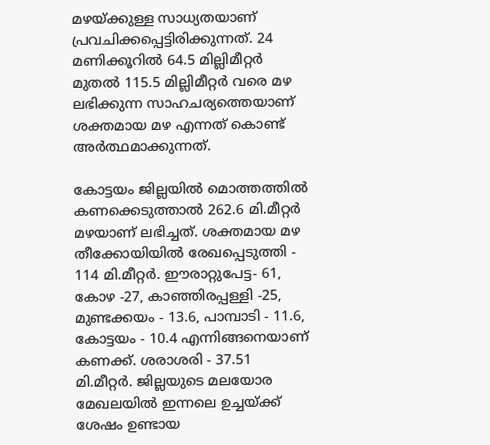മഴയ്ക്കുള്ള സാധ്യതയാണ് പ്രവചിക്കപ്പെട്ടിരിക്കുന്നത്. 24 മണിക്കൂറിൽ 64.5 മില്ലിമീറ്റർ മുതൽ 115.5 മില്ലിമീറ്റർ വരെ മഴ ലഭിക്കുന്ന സാഹചര്യത്തെയാണ് ശക്തമായ മഴ എന്നത് കൊണ്ട് അർത്ഥമാക്കുന്നത്.

കോട്ടയം ജില്ലയിൽ മൊത്തത്തിൽ കണക്കെടുത്താൽ 262.6 മി.മീറ്റർ മഴയാണ് ലഭിച്ചത്. ശക്തമായ മഴ തീക്കോയിയിൽ രേഖപ്പെടുത്തി - 114 മി.മീറ്റർ. ഈരാറ്റുപേട്ട- 61, കോഴ -27, കാഞ്ഞിരപ്പള്ളി -25, മുണ്ടക്കയം - 13.6, പാമ്പാടി - 11.6, കോട്ടയം - 10.4 എന്നിങ്ങനെയാണ് കണക്ക്. ശരാശരി - 37.51 മി.മീറ്റർ. ജില്ലയുടെ മലയോര മേഖലയിൽ ഇന്നലെ ഉച്ചയ്ക്ക് ശേഷം ഉണ്ടായ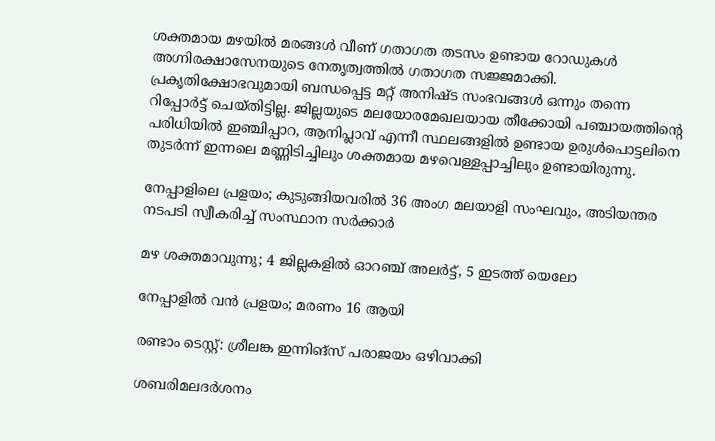ശക്തമായ മഴയിൽ മരങ്ങൾ വീണ് ഗതാഗത തടസം ഉണ്ടായ റോഡുകൾ അഗ്നിരക്ഷാസേനയുടെ നേതൃത്വത്തിൽ ഗതാഗത സജ്ജമാക്കി. പ്രകൃതിക്ഷോഭവുമായി ബന്ധപ്പെട്ട മറ്റ് അനിഷ്ട സംഭവങ്ങൾ ഒന്നും തന്നെ റിപ്പോർട്ട് ചെയ്തിട്ടില്ല. ജില്ലയുടെ മലയോരമേഖലയായ തീക്കോയി പഞ്ചായത്തിന്റെ പരിധിയിൽ ഇഞ്ചിപ്പാറ, ആനിപ്ലാവ് എന്നീ സ്ഥലങ്ങളിൽ ഉണ്ടായ ഉരുൾപൊട്ടലിനെ തുടർന്ന് ഇന്നലെ മണ്ണിടിച്ചിലും ശക്തമായ മഴവെള്ളപ്പാച്ചിലും ഉണ്ടായിരുന്നു.

നേപ്പാളിലെ പ്രളയം; കുടുങ്ങിയവരിൽ 36 അംഗ മലയാളി സംഘവും, അടിയന്തര നടപടി സ്വീകരിച്ച് സംസ്ഥാന സർക്കാർ

മഴ ശക്തമാവുന്നു; 4 ജില്ലകളിൽ ഓറഞ്ച് അലർട്ട്, 5 ഇടത്ത് യെലോ

നേപ്പാളിൽ വൻ പ്രളയം; മരണം 16 ആയി

രണ്ടാം ടെസ്റ്റ്: ശ്രീലങ്ക ഇന്നിങ്സ് പരാജയം ഒഴിവാക്കി

ശബരിമലദർശനം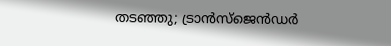തടഞ്ഞു; ട്രാൻസ്ജെൻഡർ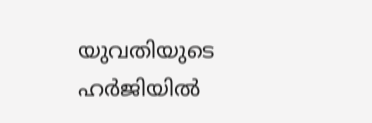യുവതിയുടെ ഹർജിയിൽ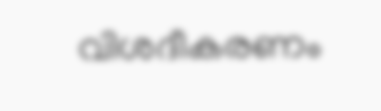വിശദീകരണം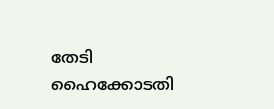തേടി ഹൈക്കോടതി